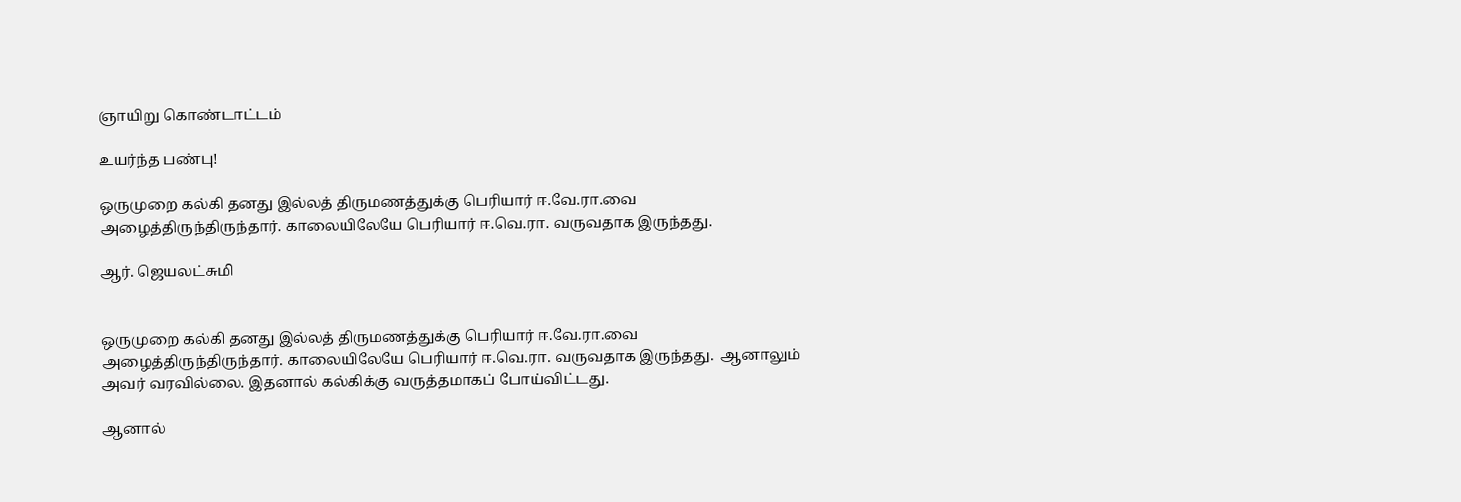ஞாயிறு கொண்டாட்டம்

உயர்ந்த பண்பு!

ஒருமுறை கல்கி தனது இல்லத் திருமணத்துக்கு பெரியார் ஈ.வே.ரா.வை அழைத்திருந்திருந்தார். காலையிலேயே பெரியார் ஈ.வெ.ரா. வருவதாக இருந்தது.

ஆர். ஜெயலட்சுமி


ஒருமுறை கல்கி தனது இல்லத் திருமணத்துக்கு பெரியார் ஈ.வே.ரா.வை அழைத்திருந்திருந்தார். காலையிலேயே பெரியார் ஈ.வெ.ரா. வருவதாக இருந்தது.  ஆனாலும் அவர் வரவில்லை. இதனால் கல்கிக்கு வருத்தமாகப் போய்விட்டது.

ஆனால்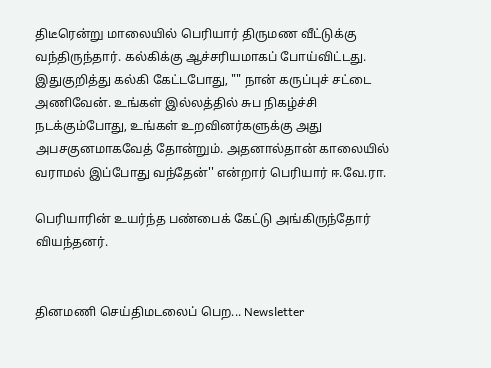திடீரென்று மாலையில் பெரியார் திருமண வீட்டுக்கு வந்திருந்தார். கல்கிக்கு ஆச்சரியமாகப் போய்விட்டது.  இதுகுறித்து கல்கி கேட்டபோது, "" நான் கருப்புச் சட்டை அணிவேன். உங்கள் இல்லத்தில் சுப நிகழ்ச்சி நடக்கும்போது, உங்கள் உறவினர்களுக்கு அது அபசகுனமாகவேத் தோன்றும். அதனால்தான் காலையில் வராமல் இப்போது வந்தேன்'' என்றார் பெரியார் ஈ.வே.ரா.

பெரியாரின் உயர்ந்த பண்பைக் கேட்டு அங்கிருந்தோர் வியந்தனர்.


தினமணி செய்திமடலைப் பெற... Newsletter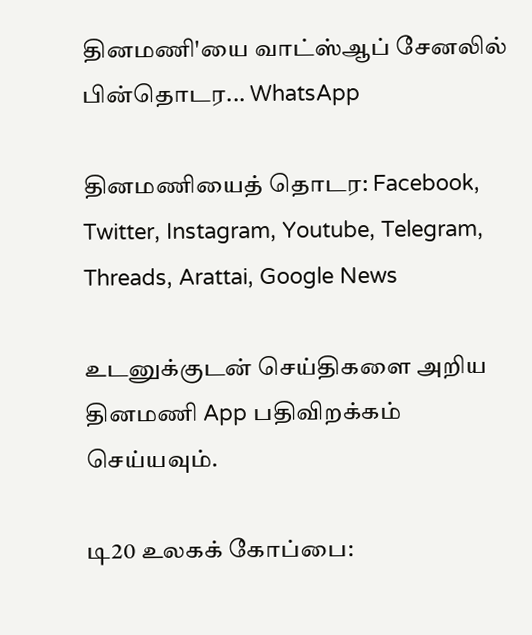தினமணி'யை வாட்ஸ்ஆப் சேனலில் பின்தொடர... WhatsApp

தினமணியைத் தொடர: Facebook, Twitter, Instagram, Youtube, Telegram, Threads, Arattai, Google News

உடனுக்குடன் செய்திகளை அறிய தினமணி App பதிவிறக்கம் செய்யவும்.

டி20 உலகக் கோப்பை: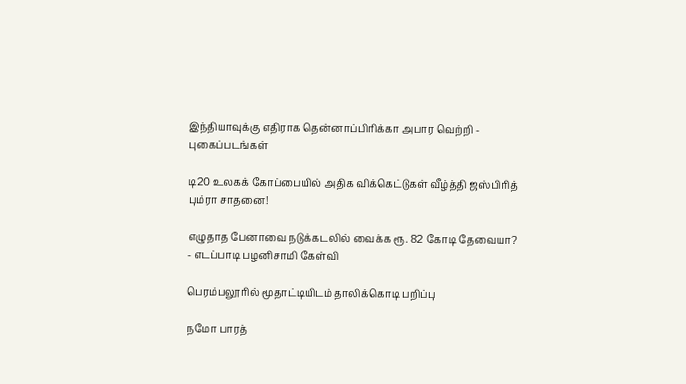இந்தியாவுக்கு எதிராக தென்னாப்பிரிக்கா அபார வெற்றி - புகைப்படங்கள்

டி20 உலகக் கோப்பையில் அதிக விக்கெட்டுகள் வீழ்த்தி ஜஸ்பிரித் பும்ரா சாதனை!

எழுதாத பேனாவை நடுக்கடலில் வைக்க ரூ. 82 கோடி தேவையா? - எடப்பாடி பழனிசாமி கேள்வி

பெரம்பலூரில் மூதாட்டியிடம் தாலிக்கொடி பறிப்பு

நமோ பாரத்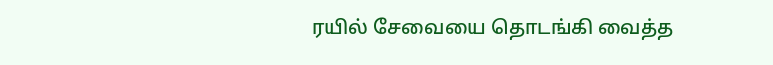ரயில் சேவையை தொடங்கி வைத்த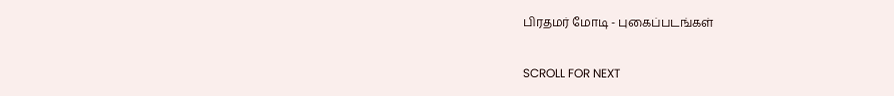பிரதமர் மோடி - புகைப்படங்கள்

SCROLL FOR NEXT